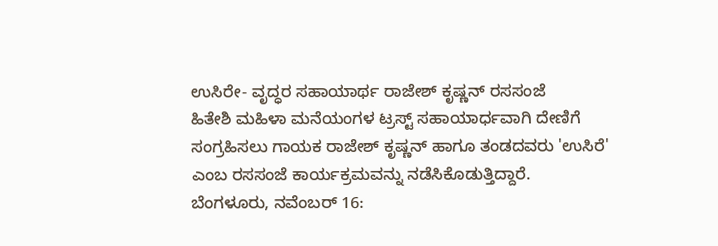ಉಸಿರೇ- ವೃದ್ಧರ ಸಹಾಯಾರ್ಥ ರಾಜೇಶ್ ಕೃಷ್ಣನ್ ರಸಸಂಜೆ
ಹಿತೇಶಿ ಮಹಿಳಾ ಮನೆಯಂಗಳ ಟ್ರಸ್ಟ್ ಸಹಾಯಾರ್ಧವಾಗಿ ದೇಣಿಗೆ ಸಂಗ್ರಹಿಸಲು ಗಾಯಕ ರಾಜೇಶ್ ಕೃಷ್ಣನ್ ಹಾಗೂ ತಂಡದವರು 'ಉಸಿರೆ' ಎಂಬ ರಸಸಂಜೆ ಕಾರ್ಯಕ್ರಮವನ್ನು ನಡೆಸಿಕೊಡುತ್ತಿದ್ದಾರೆ.
ಬೆಂಗಳೂರು, ನವೆಂಬರ್ 16: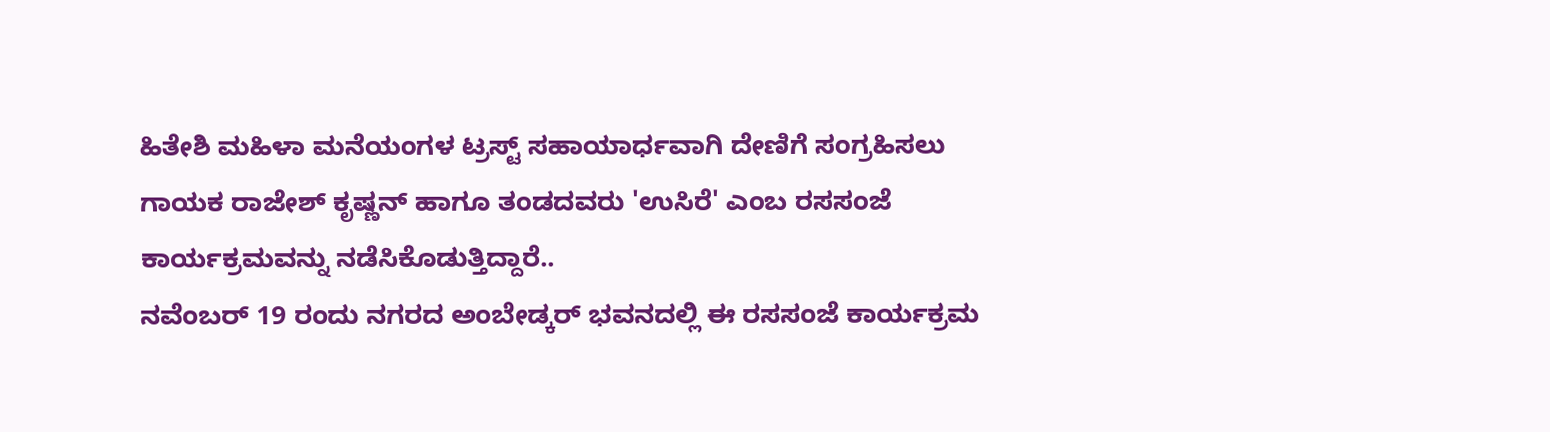ಹಿತೇಶಿ ಮಹಿಳಾ ಮನೆಯಂಗಳ ಟ್ರಸ್ಟ್ ಸಹಾಯಾರ್ಧವಾಗಿ ದೇಣಿಗೆ ಸಂಗ್ರಹಿಸಲು ಗಾಯಕ ರಾಜೇಶ್ ಕೃಷ್ಣನ್ ಹಾಗೂ ತಂಡದವರು 'ಉಸಿರೆ' ಎಂಬ ರಸಸಂಜೆ ಕಾರ್ಯಕ್ರಮವನ್ನು ನಡೆಸಿಕೊಡುತ್ತಿದ್ದಾರೆ..
ನವೆಂಬರ್ 19 ರಂದು ನಗರದ ಅಂಬೇಡ್ಕರ್ ಭವನದಲ್ಲಿ ಈ ರಸಸಂಜೆ ಕಾರ್ಯಕ್ರಮ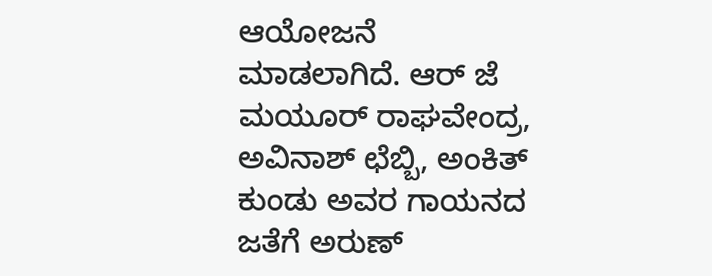ಆಯೋಜನೆ ಮಾಡಲಾಗಿದೆ. ಆರ್ ಜೆ ಮಯೂರ್ ರಾಘವೇಂದ್ರ, ಅವಿನಾಶ್ ಛೆಬ್ಬಿ, ಅಂಕಿತ್ ಕುಂಡು ಅವರ ಗಾಯನದ ಜತೆಗೆ ಅರುಣ್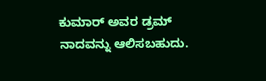ಕುಮಾರ್ ಅವರ ಡ್ರಮ್ ನಾದವನ್ನು ಆಲಿಸಬಹುದು.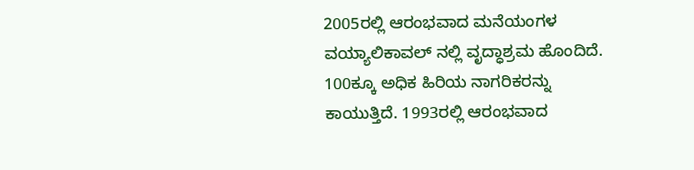2005ರಲ್ಲಿ ಆರಂಭವಾದ ಮನೆಯಂಗಳ ವಯ್ಯಾಲಿಕಾವಲ್ ನಲ್ಲಿ ವೃದ್ಧಾಶ್ರಮ ಹೊಂದಿದೆ. 100ಕ್ಕೂ ಅಧಿಕ ಹಿರಿಯ ನಾಗರಿಕರನ್ನು ಕಾಯುತ್ತಿದೆ. 1993ರಲ್ಲಿ ಆರಂಭವಾದ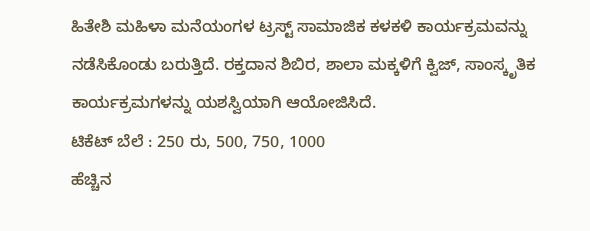ಹಿತೇಶಿ ಮಹಿಳಾ ಮನೆಯಂಗಳ ಟ್ರಸ್ಟ್ ಸಾಮಾಜಿಕ ಕಳಕಳಿ ಕಾರ್ಯಕ್ರಮವನ್ನು ನಡೆಸಿಕೊಂಡು ಬರುತ್ತಿದೆ. ರಕ್ತದಾನ ಶಿಬಿರ, ಶಾಲಾ ಮಕ್ಕಳಿಗೆ ಕ್ವಿಜ್, ಸಾಂಸ್ಕೃತಿಕ ಕಾರ್ಯಕ್ರಮಗಳನ್ನು ಯಶಸ್ವಿಯಾಗಿ ಆಯೋಜಿಸಿದೆ.
ಟಿಕೆಟ್ ಬೆಲೆ : 250 ರು, 500, 750, 1000
ಹೆಚ್ಚಿನ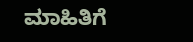ಮಾಹಿತಿಗೆ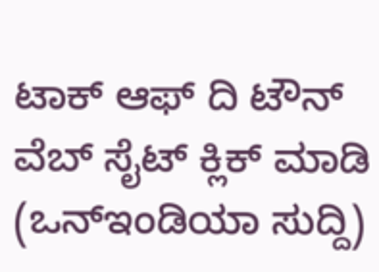ಟಾಕ್ ಆಫ್ ದಿ ಟೌನ್ ವೆಬ್ ಸೈಟ್ ಕ್ಲಿಕ್ ಮಾಡಿ
(ಒನ್ಇಂಡಿಯಾ ಸುದ್ದಿ)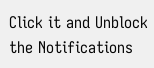Click it and Unblock the Notifications